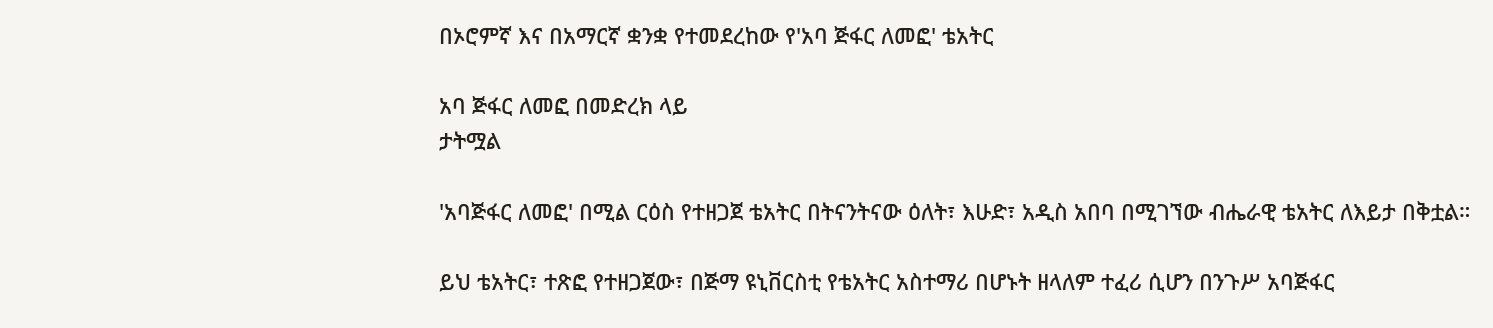በኦሮምኛ እና በአማርኛ ቋንቋ የተመደረከው የ'አባ ጅፋር ለመፎ' ቴአትር

አባ ጅፋር ለመፎ በመድረክ ላይ
ታትሟል

'አባጅፋር ለመፎ' በሚል ርዕስ የተዘጋጀ ቴአትር በትናንትናው ዕለት፣ እሁድ፣ አዲስ አበባ በሚገኘው ብሔራዊ ቴአትር ለእይታ በቅቷል።

ይህ ቴአትር፣ ተጽፎ የተዘጋጀው፣ በጅማ ዩኒቨርስቲ የቴአትር አስተማሪ በሆኑት ዘላለም ተፈሪ ሲሆን በንጉሥ አባጅፋር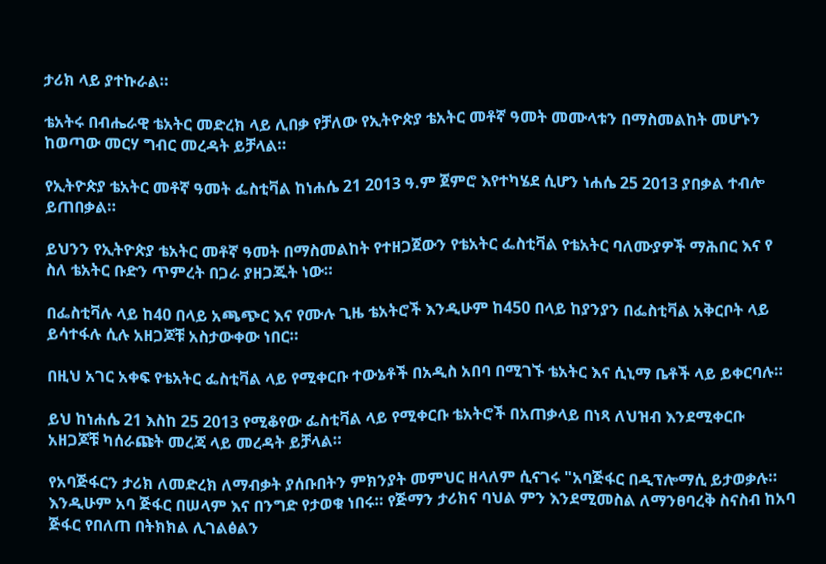ታሪክ ላይ ያተኩራል።

ቴአትሩ በብሔራዊ ቴአትር መድረክ ላይ ሊበቃ የቻለው የኢትዮጵያ ቴአትር መቶኛ ዓመት መሙላቱን በማስመልከት መሆኑን ከወጣው መርሃ ግብር መረዳት ይቻላል።

የኢትዮጵያ ቴአትር መቶኛ ዓመት ፌስቲቫል ከነሐሴ 21 2013 ዓ.ም ጀምሮ እየተካሄደ ሲሆን ነሐሴ 25 2013 ያበቃል ተብሎ ይጠበቃል።

ይህንን የኢትዮጵያ ቴአትር መቶኛ ዓመት በማስመልከት የተዘጋጀውን የቴአትር ፌስቲቫል የቴአትር ባለሙያዎች ማሕበር እና የ ስለ ቴአትር ቡድን ጥምረት በጋራ ያዘጋጁት ነው።

በፌስቲቫሉ ላይ ከ40 በላይ አጫጭር እና የሙሉ ጊዜ ቴአትሮች እንዲሁም ከ450 በላይ ከያንያን በፌስቲቫል አቅርቦት ላይ ይሳተፋሉ ሲሉ አዘጋጆቹ አስታውቀው ነበር።

በዚህ አገር አቀፍ የቴአትር ፌስቲቫል ላይ የሚቀርቡ ተውኔቶች በአዲስ አበባ በሚገኙ ቴአትር እና ሲኒማ ቤቶች ላይ ይቀርባሉ።

ይህ ከነሐሴ 21 እስከ 25 2013 የሚቆየው ፌስቲቫል ላይ የሚቀርቡ ቴአትሮች በአጠቃላይ በነጻ ለህዝብ እንደሚቀርቡ አዘጋጆቹ ካሰራጩት መረጃ ላይ መረዳት ይቻላል።

የአባጅፋርን ታሪክ ለመድረክ ለማብቃት ያሰቡበትን ምክንያት መምህር ዘላለም ሲናገሩ "አባጅፋር በዲፕሎማሲ ይታወቃሉ። እንዲሁም አባ ጅፋር በሠላም እና በንግድ የታወቁ ነበሩ። የጅማን ታሪክና ባህል ምን እንደሚመስል ለማንፀባረቅ ስናስብ ከአባ ጅፋር የበለጠ በትክክል ሊገልፅልን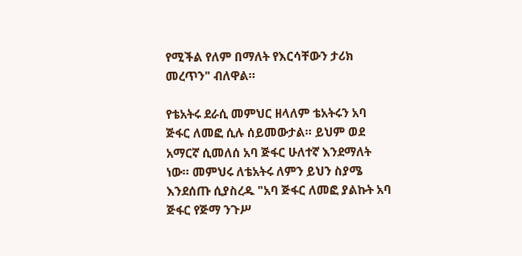የሚችል የለም በማለት የእርሳቸውን ታሪክ መረጥን" ብለዋል።

የቴአትሩ ደራሲ መምህር ዘላለም ቴአትሩን አባ ጅፋር ለመፎ ሲሉ ሰይመውታል። ይህም ወደ አማርኛ ሲመለሰ አባ ጅፋር ሁለተኛ እንደማለት ነው። መምህሩ ለቴአትሩ ለምን ይህን ስያሜ እንደሰጡ ሲያስረዱ "አባ ጅፋር ለመፎ ያልኩት አባ ጅፋር የጅማ ንጉሥ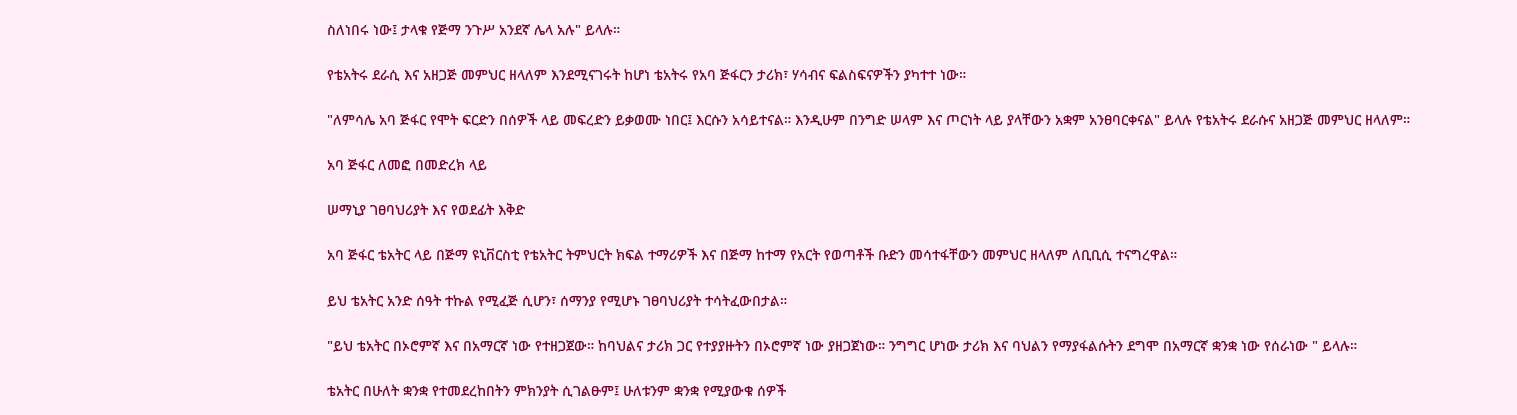ስለነበሩ ነው፤ ታላቁ የጅማ ንጉሥ አንደኛ ሌላ አሉ" ይላሉ።

የቴአትሩ ደራሲ እና አዘጋጅ መምህር ዘላለም እንደሚናገሩት ከሆነ ቴአትሩ የአባ ጅፋርን ታሪክ፣ ሃሳብና ፍልስፍናዎችን ያካተተ ነው።

"ለምሳሌ አባ ጅፋር የሞት ፍርድን በሰዎች ላይ መፍረድን ይቃወሙ ነበር፤ እርሱን አሳይተናል። እንዲሁም በንግድ ሠላም እና ጦርነት ላይ ያላቸውን አቋም አንፀባርቀናል" ይላሉ የቴአትሩ ደራሱና አዘጋጅ መምህር ዘላለም።

አባ ጅፋር ለመፎ በመድረክ ላይ

ሠማኒያ ገፀባህሪያት እና የወደፊት እቅድ

አባ ጅፋር ቴአትር ላይ በጅማ ዩኒቨርስቲ የቴአትር ትምህርት ክፍል ተማሪዎች እና በጅማ ከተማ የአርት የወጣቶች ቡድን መሳተፋቸውን መምህር ዘላለም ለቢቢሲ ተናግረዋል።

ይህ ቴአትር አንድ ሰዓት ተኩል የሚፈጅ ሲሆን፣ ሰማንያ የሚሆኑ ገፀባህሪያት ተሳትፈውበታል።

"ይህ ቴአትር በኦሮምኛ እና በአማርኛ ነው የተዘጋጀው። ከባህልና ታሪክ ጋር የተያያዙትን በኦሮምኛ ነው ያዘጋጀነው። ንግግር ሆነው ታሪክ እና ባህልን የማያፋልሱትን ደግሞ በአማርኛ ቋንቋ ነው የሰራነው " ይላሉ።

ቴአትር በሁለት ቋንቋ የተመደረከበትን ምክንያት ሲገልፁም፤ ሁለቱንም ቋንቋ የሚያውቁ ሰዎች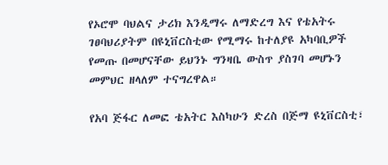የኦሮሞ ባህልና ታሪክ እንዲማሩ ለማድረግ እና የቴአትሩ ገፀባህሪያትም በዩኒቨርስቲው የሚማሩ ከተለያዩ አካባቢዎች የመጡ በመሆናቸው ይህንኑ ግንዛቤ ውስጥ ያስገባ መሆኑን መምህር ዘላለም ተናግረዋል።

የአባ ጅፋር ለመፎ ቴአትር እስካሁን ድረስ በጅማ ዩኒቨርስቲ፣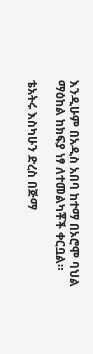እንዲሁም በአዲስ አበባ ከተማ በኦሮሞ ባህል ማዕከል ከክፍያ ነፃ ለተመልካቾች ቀርቧል።

ቴአትሩ እስካሁን ድረስ በጅማ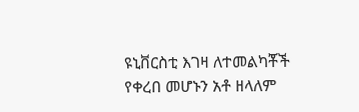ዩኒቨርስቲ እገዛ ለተመልካቾች የቀረበ መሆኑን አቶ ዘላለም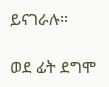ይናገራሉ።

ወደ ፊት ደግሞ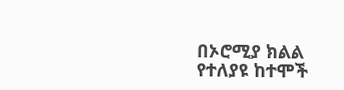በኦሮሚያ ክልል የተለያዩ ከተሞች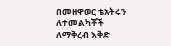በመዘዋወር ቴአትሩን ለተመልካቾች ለማቅረብ እቅድ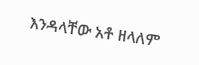እንዳላቸው አቶ ዘላለም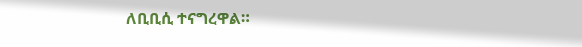ለቢቢሲ ተናግረዋል።